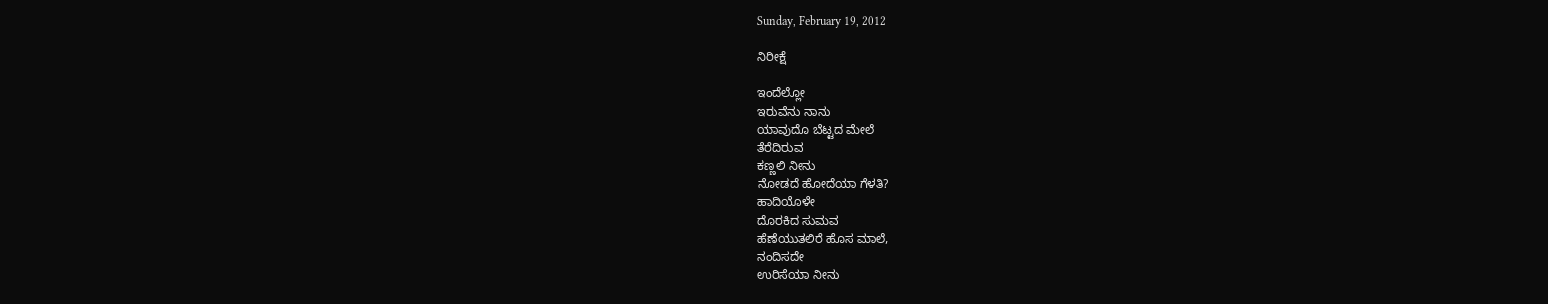Sunday, February 19, 2012

ನಿರೀಕ್ಷೆ

ಇಂದೆಲ್ಲೋ
ಇರುವೆನು ನಾನು
ಯಾವುದೊ ಬೆಟ್ಟದ ಮೇಲೆ
ತೆರೆದಿರುವ
ಕಣ್ಣಲಿ ನೀನು
ನೋಡದೆ ಹೋದೆಯಾ ಗೆಳತಿ?
ಹಾದಿಯೊಳೇ
ದೊರಕಿದ ಸುಮವ
ಹೆಣೆಯುತಲಿರೆ ಹೊಸ ಮಾಲೆ,
ನಂದಿಸದೇ
ಉರಿಸೆಯಾ ನೀನು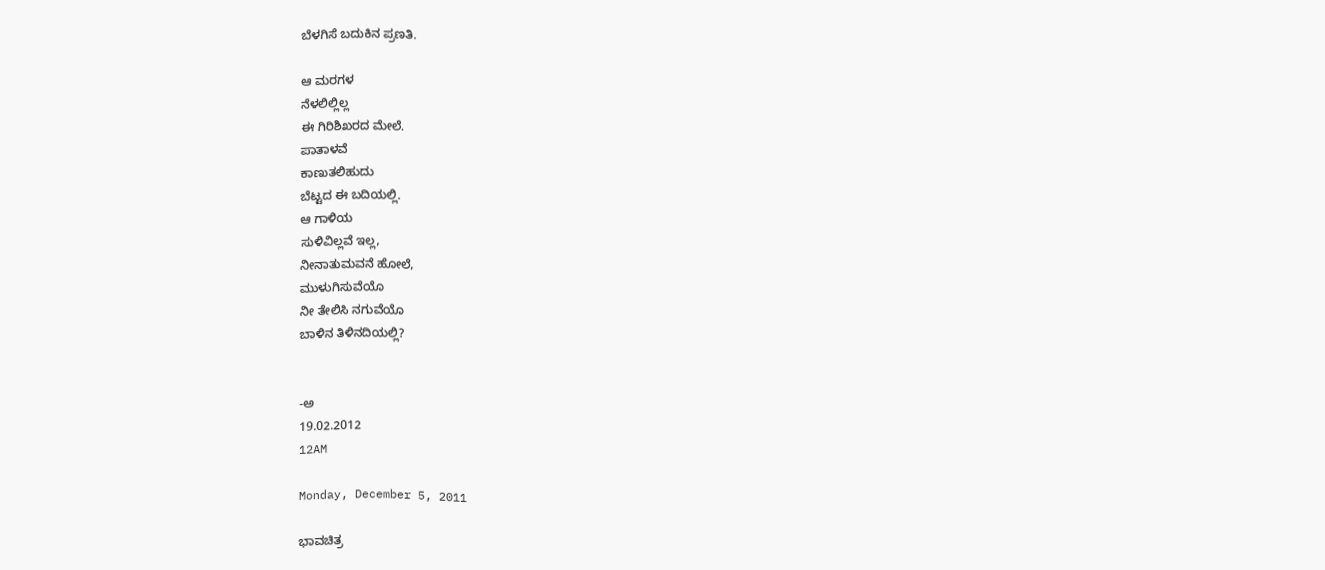ಬೆಳಗಿಸೆ ಬದುಕಿನ ಪ್ರಣತಿ.

ಆ ಮರಗಳ
ನೆಳಲಿಲ್ಲಿಲ್ಲ
ಈ ಗಿರಿಶಿಖರದ ಮೇಲೆ.
ಪಾತಾಳವೆ
ಕಾಣುತಲಿಹುದು
ಬೆಟ್ಟದ ಈ ಬದಿಯಲ್ಲಿ.
ಆ ಗಾಳಿಯ
ಸುಳಿವಿಲ್ಲವೆ ಇಲ್ಲ,
ನೀನಾತುಮವನೆ ಹೋಲೆ,
ಮುಳುಗಿಸುವೆಯೊ
ನೀ ತೇಲಿಸಿ ನಗುವೆಯೊ
ಬಾಳಿನ ತಿಳಿನದಿಯಲ್ಲಿ?


-ಅ
19.02.2012
12AM

Monday, December 5, 2011

ಭಾವಚಿತ್ರ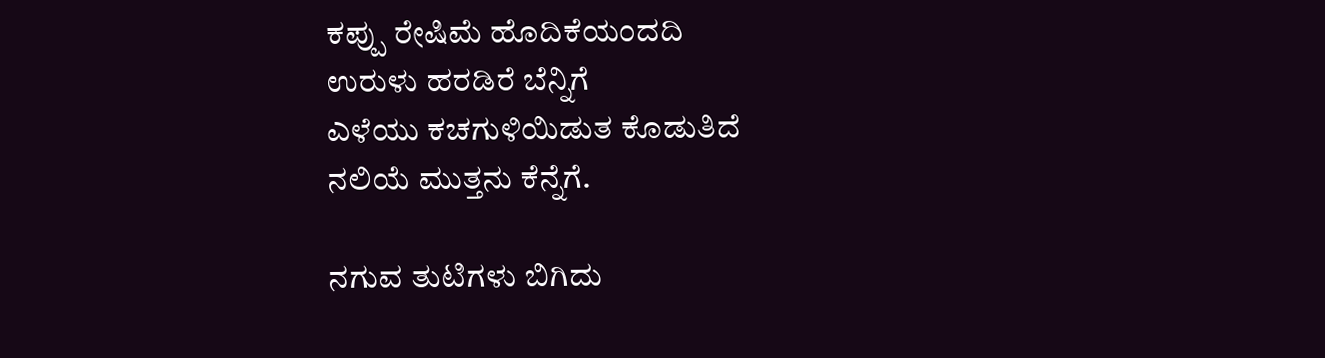ಕಪ್ಪು ರೇಷಿಮೆ ಹೊದಿಕೆಯಂದದಿ
ಉರುಳು ಹರಡಿರೆ ಬೆನ್ನಿಗೆ
ಎಳೆಯು ಕಚಗುಳಿಯಿಡುತ ಕೊಡುತಿದೆ
ನಲಿಯೆ ಮುತ್ತನು ಕೆನ್ನೆಗೆ.

ನಗುವ ತುಟಿಗಳು ಬಿಗಿದು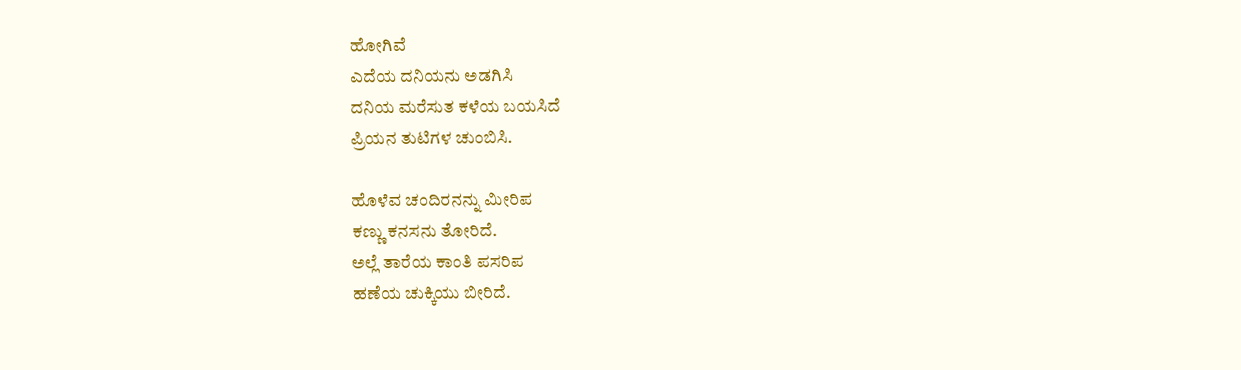ಹೋಗಿವೆ
ಎದೆಯ ದನಿಯನು ಅಡಗಿಸಿ
ದನಿಯ ಮರೆಸುತ ಕಳೆಯ ಬಯಸಿದೆ
ಪ್ರಿಯನ ತುಟಿಗಳ ಚುಂಬಿಸಿ.

ಹೊಳೆವ ಚಂದಿರನನ್ನು ಮೀರಿಪ
ಕಣ್ಣು ಕನಸನು ತೋರಿದೆ.
ಅಲ್ಲೆ ತಾರೆಯ ಕಾಂತಿ ಪಸರಿಪ
ಹಣೆಯ ಚುಕ್ಕಿಯು ಬೀರಿದೆ.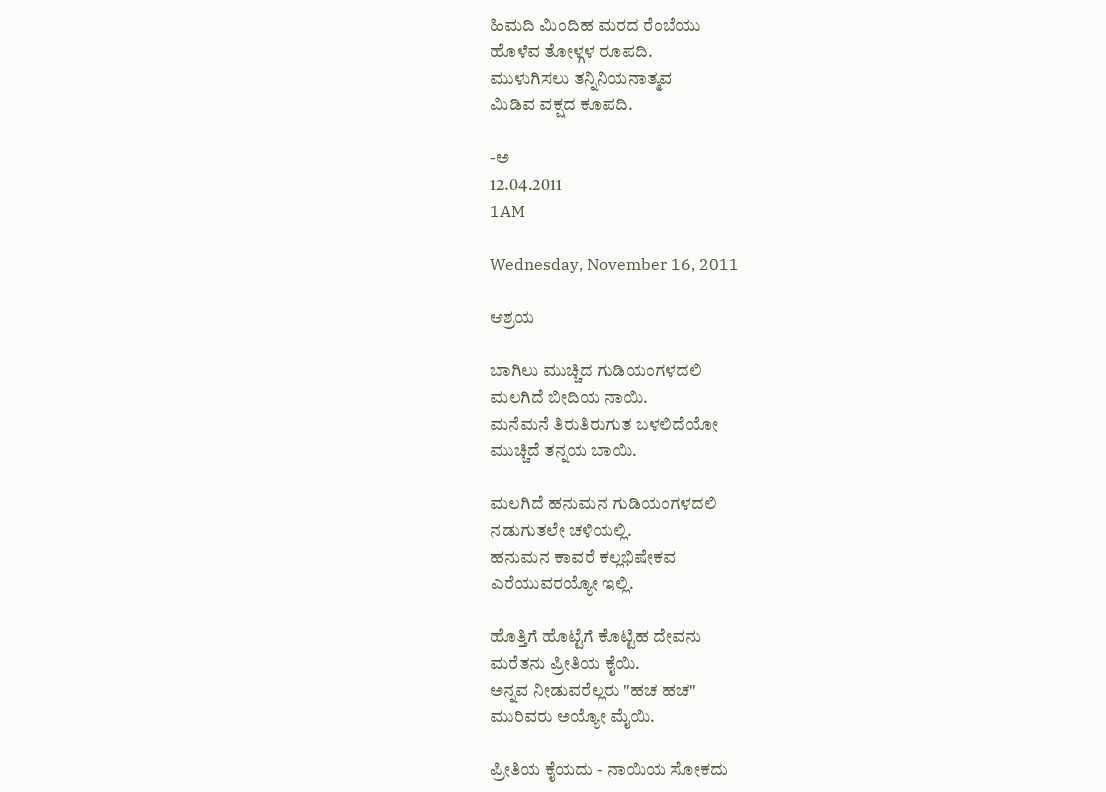ಹಿಮದಿ ಮಿಂದಿಹ ಮರದ ರೆಂಬೆಯು
ಹೊಳೆವ ತೋಳ್ಗಳ ರೂಪದಿ.
ಮುಳುಗಿಸಲು ತನ್ನಿನಿಯನಾತ್ಮವ
ಮಿಡಿವ ವಕ್ಷದ ಕೂಪದಿ.

-ಅ
12.04.2011
1AM

Wednesday, November 16, 2011

ಆಶ್ರಯ

ಬಾಗಿಲು ಮುಚ್ಚಿದ ಗುಡಿಯಂಗಳದಲಿ
ಮಲಗಿದೆ ಬೀದಿಯ ನಾಯಿ.
ಮನೆಮನೆ ತಿರುತಿರುಗುತ ಬಳಲಿದೆಯೋ
ಮುಚ್ಚಿದೆ ತನ್ನಯ ಬಾಯಿ.

ಮಲಗಿದೆ ಹನುಮನ ಗುಡಿಯಂಗಳದಲಿ
ನಡುಗುತಲೇ ಚಳಿಯಲ್ಲಿ.
ಹನುಮನ ಕಾವರೆ ಕಲ್ಲಭಿಷೇಕವ
ಎರೆಯುವರಯ್ಯೋ ಇಲ್ಲಿ.

ಹೊತ್ತಿಗೆ ಹೊಟ್ಟೆಗೆ ಕೊಟ್ಟಿಹ ದೇವನು
ಮರೆತನು ಪ್ರೀತಿಯ ಕೈಯಿ.
ಅನ್ನವ ನೀಡುವರೆಲ್ಲರು "ಹಚ ಹಚ"
ಮುರಿವರು ಅಯ್ಯೋ ಮೈಯಿ.

ಪ್ರೀತಿಯ ಕೈಯದು - ನಾಯಿಯ ಸೋಕದು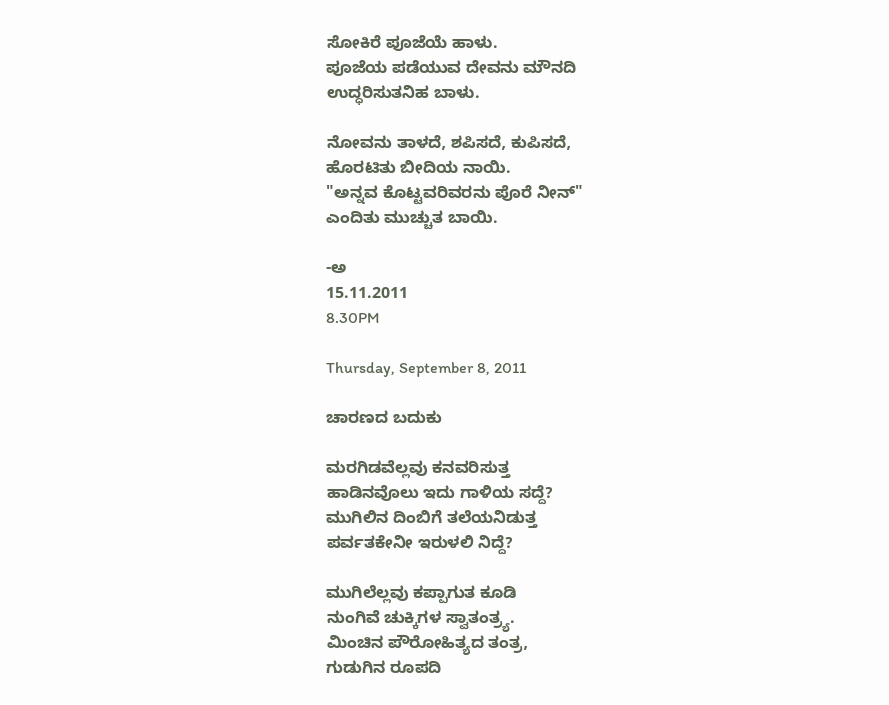ಸೋಕಿರೆ ಪೂಜೆಯೆ ಹಾಳು.
ಪೂಜೆಯ ಪಡೆಯುವ ದೇವನು ಮೌನದಿ
ಉದ್ಧರಿಸುತನಿಹ ಬಾಳು.

ನೋವನು ತಾಳದೆ, ಶಪಿಸದೆ, ಕುಪಿಸದೆ,
ಹೊರಟಿತು ಬೀದಿಯ ನಾಯಿ.
"ಅನ್ನವ ಕೊಟ್ಟವರಿವರನು ಪೊರೆ ನೀನ್"
ಎಂದಿತು ಮುಚ್ಚುತ ಬಾಯಿ.

-ಅ
15.11.2011
8.30PM

Thursday, September 8, 2011

ಚಾರಣದ ಬದುಕು

ಮರಗಿಡವೆಲ್ಲವು ಕನವರಿಸುತ್ತ
ಹಾಡಿನವೊಲು ಇದು ಗಾಳಿಯ ಸದ್ದೆ?
ಮುಗಿಲಿನ ದಿಂಬಿಗೆ ತಲೆಯನಿಡುತ್ತ
ಪರ್ವತಕೇನೀ ಇರುಳಲಿ ನಿದ್ದೆ?

ಮುಗಿಲೆಲ್ಲವು ಕಪ್ಪಾಗುತ ಕೂಡಿ
ನುಂಗಿವೆ ಚುಕ್ಕಿಗಳ ಸ್ವಾತಂತ್ರ್ಯ.
ಮಿಂಚಿನ ಪೌರೋಹಿತ್ಯದ ತಂತ್ರ,
ಗುಡುಗಿನ ರೂಪದಿ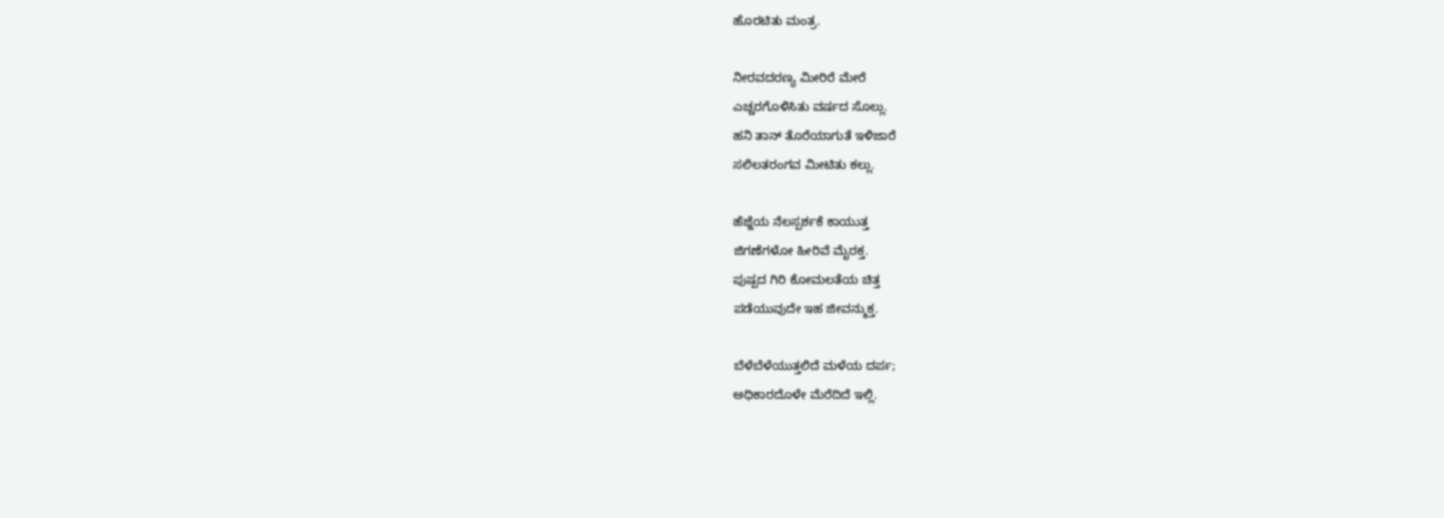ಹೊರಟಿತು ಮಂತ್ರ.

ನೀರವದರಣ್ಯ ಮೀರಿರೆ ಮೇರೆ
ಎಚ್ಚರಗೊಳಿಸಿತು ವರ್ಷದ ಸೊಲ್ಲು.
ಹನಿ ತಾನ್ ತೊರೆಯಾಗುತೆ ಇಳಿಜಾರೆ
ಸಲಿಲತರಂಗವ ಮೀಟಿತು ಕಲ್ಲು.

ಹೆಜ್ಜೆಯ ನೆಲಸ್ಪರ್ಶಕೆ ಕಾಯುತ್ತ
ಜಿಗಣೆಗಳೋ ಹೀರಿವೆ ಮೈರಕ್ತ.
ಪುಷ್ಪದ ಗಿರಿ ಕೋಮಲತೆಯ ಚಿತ್ತ
ಪಡೆಯುವುದೇ ಇಹ ಜೀವನ್ಮುಕ್ತ.

ಬೆಳೆಬೆಳೆಯುತ್ತಲಿದೆ ಮಳೆಯ ದರ್ಪ;
ಅಧಿಕಾರದೊಳೇ ಮೆರೆದಿದೆ ಇಲ್ಲಿ.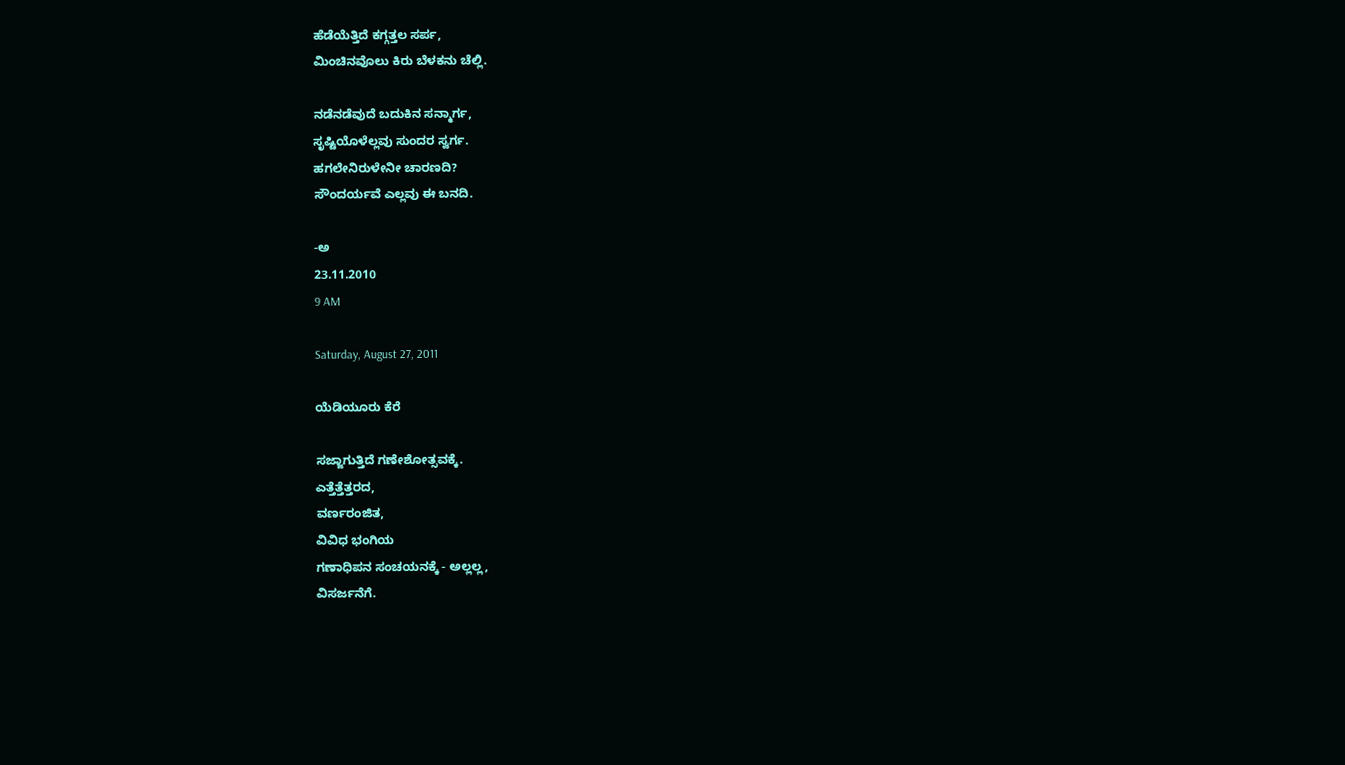ಹೆಡೆಯೆತ್ತಿದೆ ಕಗ್ಗತ್ತಲ ಸರ್ಪ,
ಮಿಂಚಿನವೊಲು ಕಿರು ಬೆಳಕನು ಚೆಲ್ಲಿ.

ನಡೆನಡೆವುದೆ ಬದುಕಿನ ಸನ್ಮಾರ್ಗ,
ಸೃಷ್ಟಿಯೊಳೆಲ್ಲವು ಸುಂದರ ಸ್ವರ್ಗ.
ಹಗಲೇನಿರುಳೇನೀ ಚಾರಣದಿ?
ಸೌಂದರ್ಯವೆ ಎಲ್ಲವು ಈ ಬನದಿ.

-ಅ
23.11.2010
9 AM

Saturday, August 27, 2011

ಯೆಡಿಯೂರು ಕೆರೆ

ಸಜ್ಜಾಗುತ್ತಿದೆ ಗಣೇಶೋತ್ಸವಕ್ಕೆ.
ಎತ್ತೆತ್ತೆತ್ತರದ,
ವರ್ಣರಂಜಿತ,
ವಿವಿಧ ಭಂಗಿಯ
ಗಣಾಧಿಪನ ಸಂಚಯನಕ್ಕೆ - ಅಲ್ಲಲ್ಲ,
ವಿಸರ್ಜನೆಗೆ.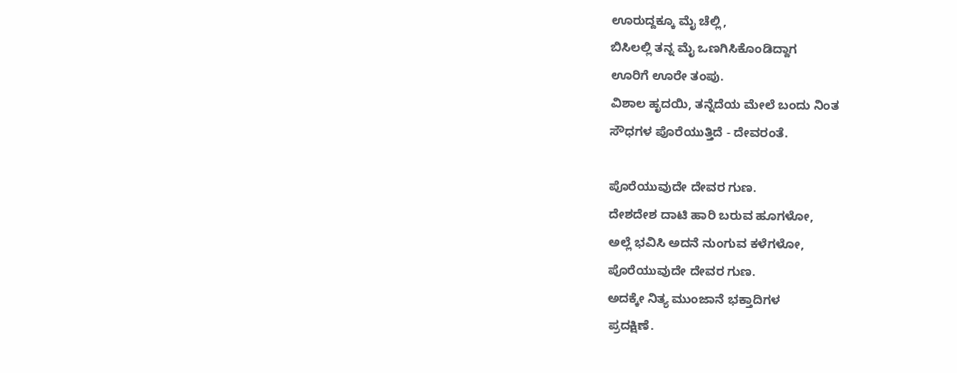ಊರುದ್ದಕ್ಕೂ ಮೈ ಚೆಲ್ಲಿ,
ಬಿಸಿಲಲ್ಲಿ ತನ್ನ ಮೈ ಒಣಗಿಸಿಕೊಂಡಿದ್ದಾಗ
ಊರಿಗೆ ಊರೇ ತಂಪು.
ವಿಶಾಲ ಹೃದಯಿ, ತನ್ನೆದೆಯ ಮೇಲೆ ಬಂದು ನಿಂತ
ಸೌಧಗಳ ಪೊರೆಯುತ್ತಿದೆ - ದೇವರಂತೆ.

ಪೊರೆಯುವುದೇ ದೇವರ ಗುಣ.
ದೇಶದೇಶ ದಾಟಿ ಹಾರಿ ಬರುವ ಹೂಗಳೋ,
ಅಲ್ಲೆ ಭವಿಸಿ ಅದನೆ ನುಂಗುವ ಕಳೆಗಳೋ,
ಪೊರೆಯುವುದೇ ದೇವರ ಗುಣ.
ಅದಕ್ಕೇ ನಿತ್ಯ ಮುಂಜಾನೆ ಭಕ್ತಾದಿಗಳ
ಪ್ರದಕ್ಷಿಣೆ.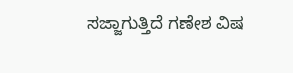ಸಜ್ಜಾಗುತ್ತಿದೆ ಗಣೇಶ ವಿಷ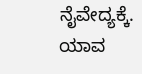ನೈವೇದ್ಯಕ್ಕೆ.
ಯಾವ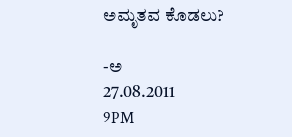ಅಮೃತವ ಕೊಡಲು?

-ಅ
27.08.2011
9PM